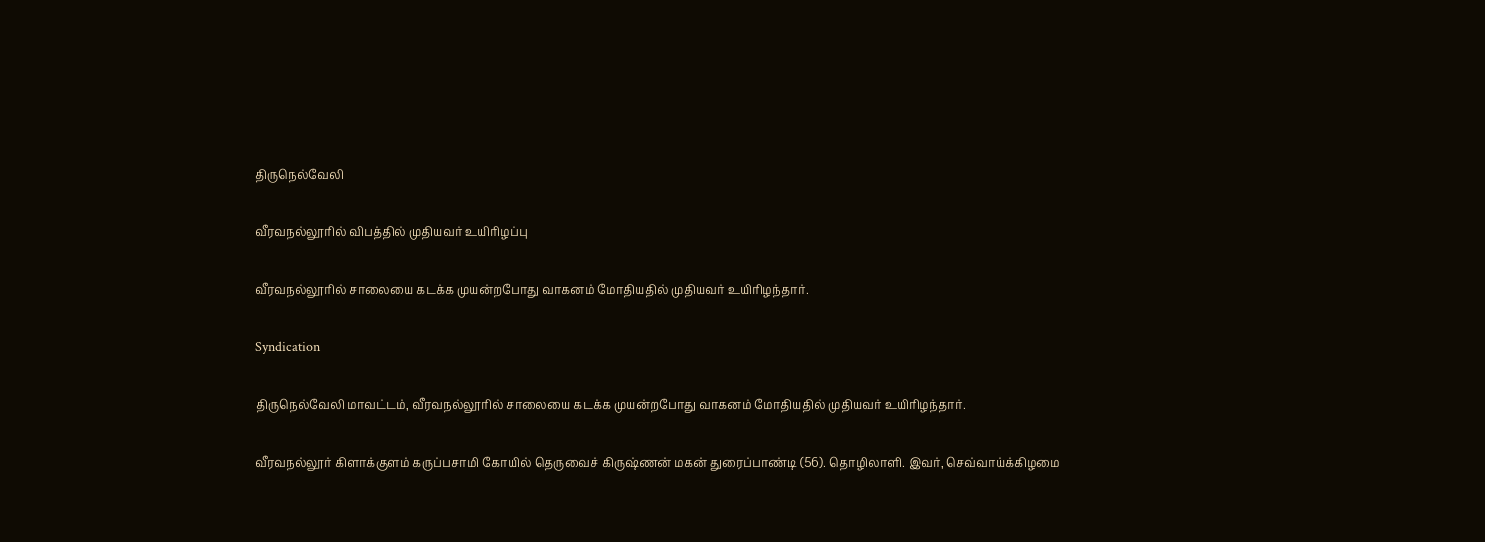திருநெல்வேலி

வீரவநல்லூரில் விபத்தில் முதியவர் உயிரிழப்பு

வீரவநல்லூரில் சாலையை கடக்க முயன்றபோது வாகனம் மோதியதில் முதியவர் உயிரிழந்தார்.

Syndication

திருநெல்வேலி மாவட்டம், வீரவநல்லூரில் சாலையை கடக்க முயன்றபோது வாகனம் மோதியதில் முதியவர் உயிரிழந்தார்.

வீரவநல்லூர் கிளாக்குளம் கருப்பசாமி கோயில் தெருவைச் கிருஷ்ணன் மகன் துரைப்பாண்டி (56). தொழிலாளி. இவர், செவ்வாய்க்கிழமை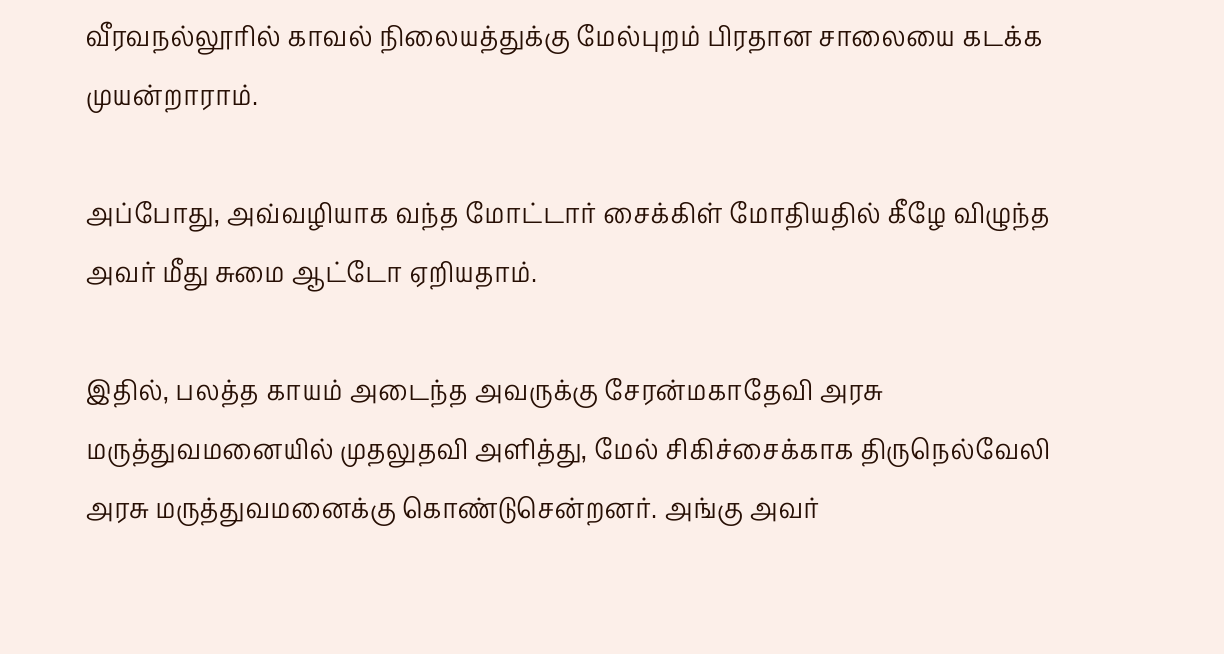வீரவநல்லூரில் காவல் நிலையத்துக்கு மேல்புறம் பிரதான சாலையை கடக்க முயன்றாராம்.

அப்போது, அவ்வழியாக வந்த மோட்டார் சைக்கிள் மோதியதில் கீழே விழுந்த அவர் மீது சுமை ஆட்டோ ஏறியதாம்.

இதில், பலத்த காயம் அடைந்த அவருக்கு சேரன்மகாதேவி அரசு மருத்துவமனையில் முதலுதவி அளித்து, மேல் சிகிச்சைக்காக திருநெல்வேலி அரசு மருத்துவமனைக்கு கொண்டுசென்றனர். அங்கு அவர்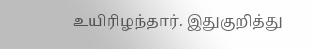உயிரிழந்தார். இதுகுறித்து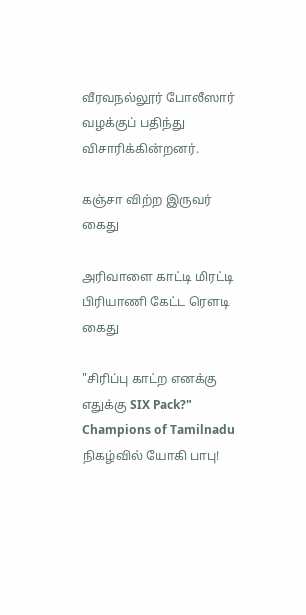வீரவநல்லூர் போலீஸார் வழக்குப் பதிந்து விசாரிக்கின்றனர்.

கஞ்சா விற்ற இருவர் கைது

அரிவாளை காட்டி மிரட்டி பிரியாணி கேட்ட ரெளடி கைது

"சிரிப்பு காட்ற எனக்கு எதுக்கு SIX Pack?" Champions of Tamilnadu நிகழ்வில் யோகி பாபு!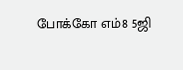போக்கோ எம்8 5ஜி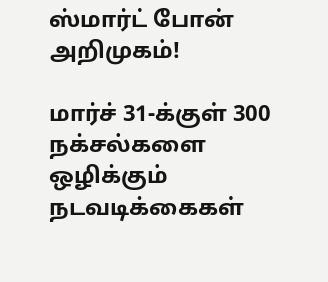ஸ்மார்ட் போன் அறிமுகம்!

மார்ச் 31-க்குள் 300 நக்சல்களை ஒழிக்கும் நடவடிக்கைகள்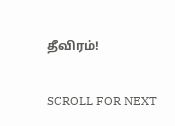தீவிரம்!

SCROLL FOR NEXT